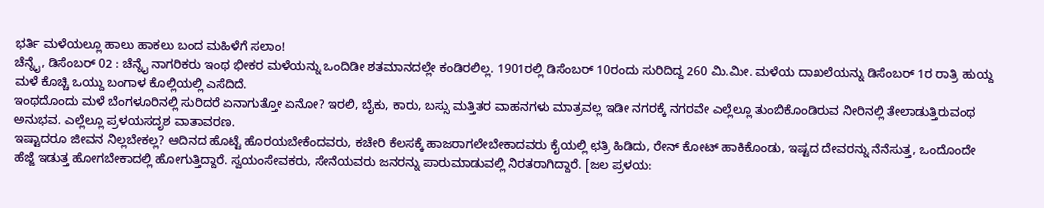ಭರ್ತಿ ಮಳೆಯಲ್ಲೂ ಹಾಲು ಹಾಕಲು ಬಂದ ಮಹಿಳೆಗೆ ಸಲಾಂ!
ಚೆನ್ನೈ, ಡಿಸೆಂಬರ್ 02 : ಚೆನ್ನೈ ನಾಗರಿಕರು ಇಂಥ ಭೀಕರ ಮಳೆಯನ್ನು ಒಂದಿಡೀ ಶತಮಾನದಲ್ಲೇ ಕಂಡಿರಲಿಲ್ಲ. 1901ರಲ್ಲಿ ಡಿಸೆಂಬರ್ 10ರಂದು ಸುರಿದಿದ್ದ 260 ಮಿ.ಮೀ. ಮಳೆಯ ದಾಖಲೆಯನ್ನು ಡಿಸೆಂಬರ್ 1ರ ರಾತ್ರಿ ಹುಯ್ದ ಮಳೆ ಕೊಚ್ಚಿ ಒಯ್ದು ಬಂಗಾಳ ಕೊಲ್ಲಿಯಲ್ಲಿ ಎಸೆದಿದೆ.
ಇಂಥದೊಂದು ಮಳೆ ಬೆಂಗಳೂರಿನಲ್ಲಿ ಸುರಿದರೆ ಏನಾಗುತ್ತೋ ಏನೋ? ಇರಲಿ, ಬೈಕು, ಕಾರು, ಬಸ್ಸು ಮತ್ತಿತರ ವಾಹನಗಳು ಮಾತ್ರವಲ್ಲ ಇಡೀ ನಗರಕ್ಕೆ ನಗರವೇ ಎಲ್ಲೆಲ್ಲೂ ತುಂಬಿಕೊಂಡಿರುವ ನೀರಿನಲ್ಲಿ ತೇಲಾಡುತ್ತಿರುವಂಥ ಅನುಭವ. ಎಲ್ಲೆಲ್ಲೂ ಪ್ರಳಯಸದೃಶ ವಾತಾವರಣ.
ಇಷ್ಟಾದರೂ ಜೀವನ ನಿಲ್ಲಬೇಕಲ್ಲ? ಆದಿನದ ಹೊಟ್ಟೆ ಹೊರಯಬೇಕೆಂದವರು, ಕಚೇರಿ ಕೆಲಸಕ್ಕೆ ಹಾಜರಾಗಲೇಬೇಕಾದವರು ಕೈಯಲ್ಲಿ ಛತ್ರಿ ಹಿಡಿದು, ರೇನ್ ಕೋಟ್ ಹಾಕಿಕೊಂಡು, ಇಷ್ಟದ ದೇವರನ್ನು ನೆನೆಸುತ್ತ, ಒಂದೊಂದೇ ಹೆಜ್ಜೆ ಇಡುತ್ತ ಹೋಗಬೇಕಾದಲ್ಲಿ ಹೋಗುತ್ತಿದ್ದಾರೆ. ಸ್ವಯಂಸೇವಕರು, ಸೇನೆಯವರು ಜನರನ್ನು ಪಾರುಮಾಡುವಲ್ಲಿ ನಿರತರಾಗಿದ್ದಾರೆ. [ಜಲ ಪ್ರಳಯ: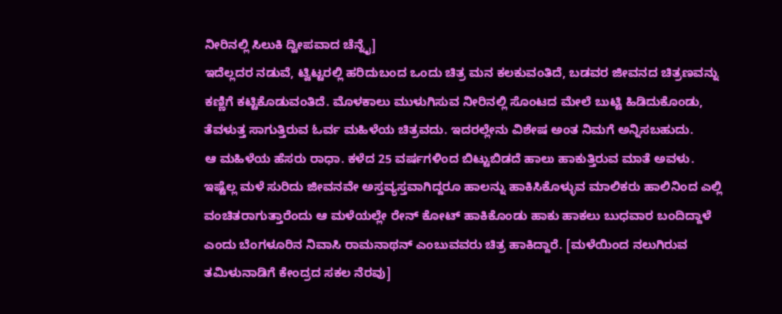ನೀರಿನಲ್ಲಿ ಸಿಲುಕಿ ದ್ವೀಪವಾದ ಚೆನ್ನೈ]
ಇದೆಲ್ಲದರ ನಡುವೆ, ಟ್ವಿಟ್ಟರಲ್ಲಿ ಹರಿದುಬಂದ ಒಂದು ಚಿತ್ರ ಮನ ಕಲಕುವಂತಿದೆ, ಬಡವರ ಜೀವನದ ಚಿತ್ರಣವನ್ನು ಕಣ್ಣಿಗೆ ಕಟ್ಟಿಕೊಡುವಂತಿದೆ. ಮೊಳಕಾಲು ಮುಳುಗಿಸುವ ನೀರಿನಲ್ಲಿ ಸೊಂಟದ ಮೇಲೆ ಬುಟ್ಟಿ ಹಿಡಿದುಕೊಂಡು, ತೆವಳುತ್ತ ಸಾಗುತ್ತಿರುವ ಓರ್ವ ಮಹಿಳೆಯ ಚಿತ್ರವದು. ಇದರಲ್ಲೇನು ವಿಶೇಷ ಅಂತ ನಿಮಗೆ ಅನ್ನಿಸಬಹುದು.
ಆ ಮಹಿಳೆಯ ಹೆಸರು ರಾಧಾ. ಕಳೆದ 25 ವರ್ಷಗಳಿಂದ ಬಿಟ್ಟುಬಿಡದೆ ಹಾಲು ಹಾಕುತ್ತಿರುವ ಮಾತೆ ಅವಳು. ಇಷ್ಟೆಲ್ಲ ಮಳೆ ಸುರಿದು ಜೀವನವೇ ಅಸ್ತವ್ಯಸ್ತವಾಗಿದ್ದರೂ ಹಾಲನ್ನು ಹಾಕಿಸಿಕೊಳ್ಳುವ ಮಾಲಿಕರು ಹಾಲಿನಿಂದ ಎಲ್ಲಿ ವಂಚಿತರಾಗುತ್ತಾರೆಂದು ಆ ಮಳೆಯಲ್ಲೇ ರೇನ್ ಕೋಟ್ ಹಾಕಿಕೊಂಡು ಹಾಕು ಹಾಕಲು ಬುಧವಾರ ಬಂದಿದ್ದಾಳೆ ಎಂದು ಬೆಂಗಳೂರಿನ ನಿವಾಸಿ ರಾಮನಾಥನ್ ಎಂಬುವವರು ಚಿತ್ರ ಹಾಕಿದ್ದಾರೆ. [ಮಳೆಯಿಂದ ನಲುಗಿರುವ ತಮಿಳುನಾಡಿಗೆ ಕೇಂದ್ರದ ಸಕಲ ನೆರವು]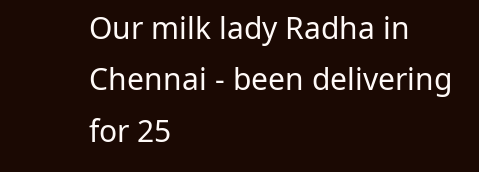Our milk lady Radha in Chennai - been delivering for 25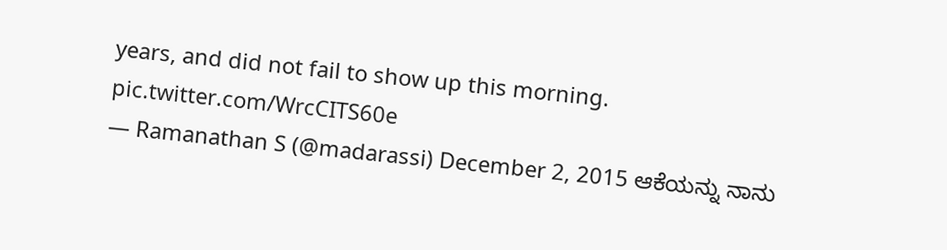years, and did not fail to show up this morning. pic.twitter.com/WrcCITS60e
— Ramanathan S (@madarassi) December 2, 2015 ಆಕೆಯನ್ನು ನಾನು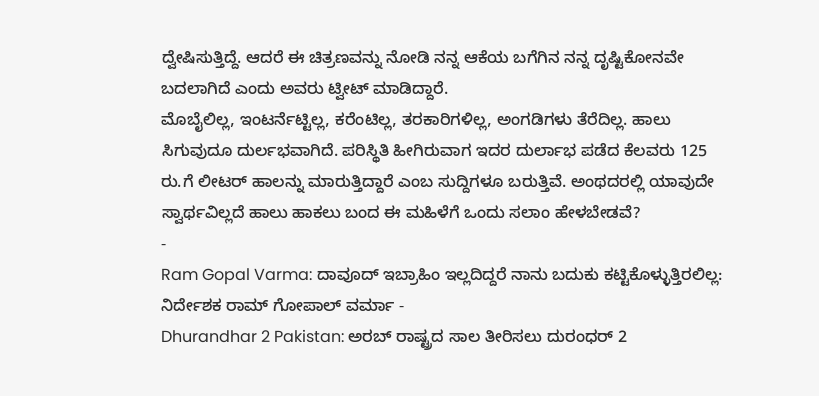ದ್ವೇಷಿಸುತ್ತಿದ್ದೆ. ಆದರೆ ಈ ಚಿತ್ರಣವನ್ನು ನೋಡಿ ನನ್ನ ಆಕೆಯ ಬಗೆಗಿನ ನನ್ನ ದೃಷ್ಟಿಕೋನವೇ ಬದಲಾಗಿದೆ ಎಂದು ಅವರು ಟ್ವೀಟ್ ಮಾಡಿದ್ದಾರೆ.
ಮೊಬೈಲಿಲ್ಲ, ಇಂಟರ್ನೆಟ್ಟಿಲ್ಲ, ಕರೆಂಟಿಲ್ಲ, ತರಕಾರಿಗಳಿಲ್ಲ, ಅಂಗಡಿಗಳು ತೆರೆದಿಲ್ಲ. ಹಾಲು ಸಿಗುವುದೂ ದುರ್ಲಭವಾಗಿದೆ. ಪರಿಸ್ಥಿತಿ ಹೀಗಿರುವಾಗ ಇದರ ದುರ್ಲಾಭ ಪಡೆದ ಕೆಲವರು 125 ರು.ಗೆ ಲೀಟರ್ ಹಾಲನ್ನು ಮಾರುತ್ತಿದ್ದಾರೆ ಎಂಬ ಸುದ್ದಿಗಳೂ ಬರುತ್ತಿವೆ. ಅಂಥದರಲ್ಲಿ ಯಾವುದೇ ಸ್ವಾರ್ಥವಿಲ್ಲದೆ ಹಾಲು ಹಾಕಲು ಬಂದ ಈ ಮಹಿಳೆಗೆ ಒಂದು ಸಲಾಂ ಹೇಳಬೇಡವೆ?
-
Ram Gopal Varma: ದಾವೂದ್ ಇಬ್ರಾಹಿಂ ಇಲ್ಲದಿದ್ದರೆ ನಾನು ಬದುಕು ಕಟ್ಟಿಕೊಳ್ಳುತ್ತಿರಲಿಲ್ಲ: ನಿರ್ದೇಶಕ ರಾಮ್ ಗೋಪಾಲ್ ವರ್ಮಾ -
Dhurandhar 2 Pakistan: ಅರಬ್ ರಾಷ್ಟ್ರದ ಸಾಲ ತೀರಿಸಲು ದುರಂಧರ್ 2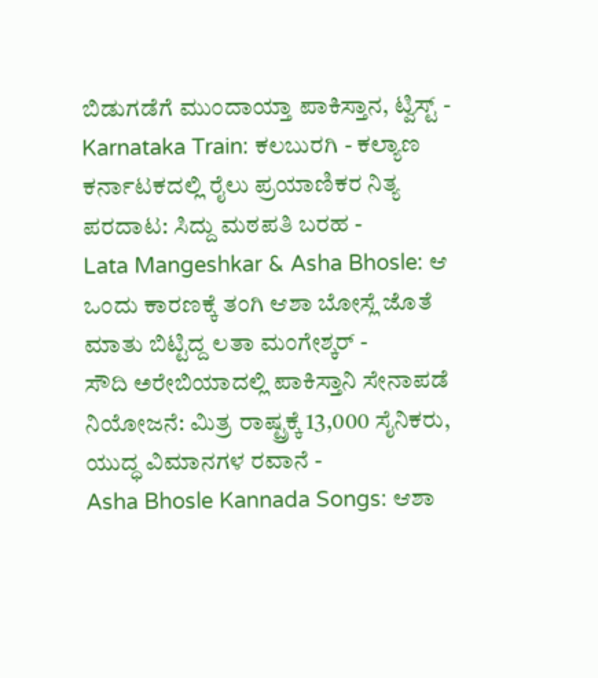ಬಿಡುಗಡೆಗೆ ಮುಂದಾಯ್ತಾ ಪಾಕಿಸ್ತಾನ, ಟ್ವಿಸ್ಟ್ -
Karnataka Train: ಕಲಬುರಗಿ - ಕಲ್ಯಾಣ ಕರ್ನಾಟಕದಲ್ಲಿ ರೈಲು ಪ್ರಯಾಣಿಕರ ನಿತ್ಯ ಪರದಾಟ: ಸಿದ್ದು ಮಠಪತಿ ಬರಹ -
Lata Mangeshkar & Asha Bhosle: ಆ ಒಂದು ಕಾರಣಕ್ಕೆ ತಂಗಿ ಆಶಾ ಬೋಸ್ಲೆ ಜೊತೆ ಮಾತು ಬಿಟ್ಟಿದ್ದ ಲತಾ ಮಂಗೇಶ್ಕರ್ -
ಸೌದಿ ಅರೇಬಿಯಾದಲ್ಲಿ ಪಾಕಿಸ್ತಾನಿ ಸೇನಾಪಡೆ ನಿಯೋಜನೆ: ಮಿತ್ರ ರಾಷ್ಟ್ರಕ್ಕೆ 13,000 ಸೈನಿಕರು, ಯುದ್ಧ ವಿಮಾನಗಳ ರವಾನೆ -
Asha Bhosle Kannada Songs: ಆಶಾ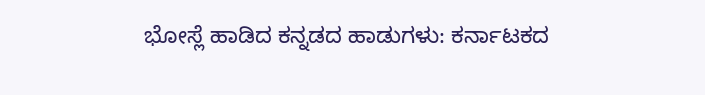ಭೋಸ್ಲೆ ಹಾಡಿದ ಕನ್ನಡದ ಹಾಡುಗಳು: ಕರ್ನಾಟಕದ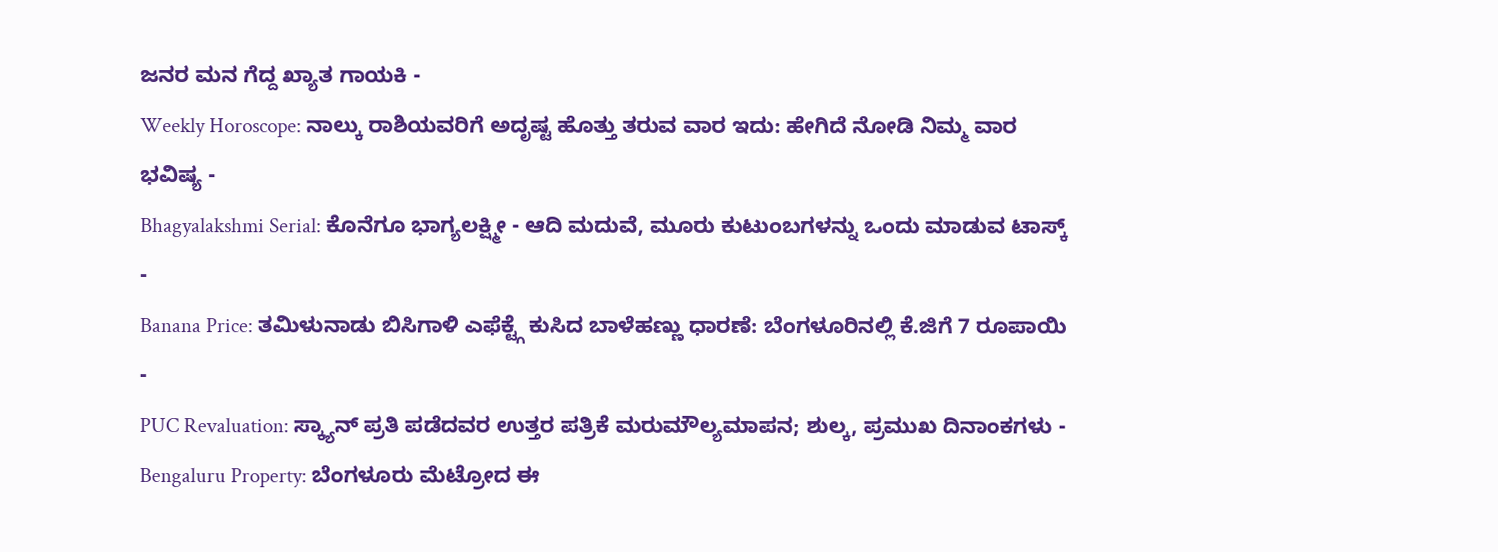ಜನರ ಮನ ಗೆದ್ದ ಖ್ಯಾತ ಗಾಯಕಿ -
Weekly Horoscope: ನಾಲ್ಕು ರಾಶಿಯವರಿಗೆ ಅದೃಷ್ಟ ಹೊತ್ತು ತರುವ ವಾರ ಇದು: ಹೇಗಿದೆ ನೋಡಿ ನಿಮ್ಮ ವಾರ ಭವಿಷ್ಯ -
Bhagyalakshmi Serial: ಕೊನೆಗೂ ಭಾಗ್ಯಲಕ್ಷ್ಮೀ - ಆದಿ ಮದುವೆ, ಮೂರು ಕುಟುಂಬಗಳನ್ನು ಒಂದು ಮಾಡುವ ಟಾಸ್ಕ್ -
Banana Price: ತಮಿಳುನಾಡು ಬಿಸಿಗಾಳಿ ಎಫೆಕ್ಟ್ಗೆ ಕುಸಿದ ಬಾಳೆಹಣ್ಣು ಧಾರಣೆ: ಬೆಂಗಳೂರಿನಲ್ಲಿ ಕೆ.ಜಿಗೆ 7 ರೂಪಾಯಿ -
PUC Revaluation: ಸ್ಕ್ಯಾನ್ ಪ್ರತಿ ಪಡೆದವರ ಉತ್ತರ ಪತ್ರಿಕೆ ಮರುಮೌಲ್ಯಮಾಪನ; ಶುಲ್ಕ, ಪ್ರಮುಖ ದಿನಾಂಕಗಳು -
Bengaluru Property: ಬೆಂಗಳೂರು ಮೆಟ್ರೋದ ಈ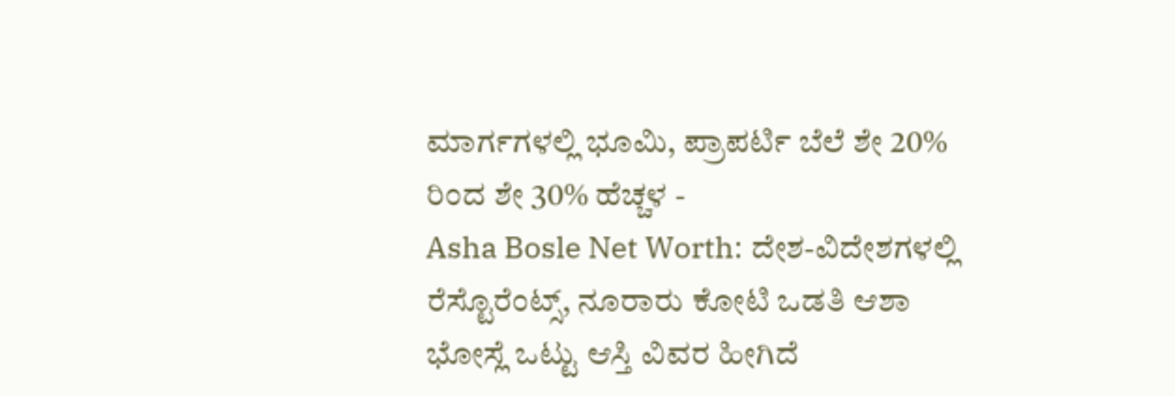ಮಾರ್ಗಗಳಲ್ಲಿ ಭೂಮಿ, ಪ್ರಾಪರ್ಟಿ ಬೆಲೆ ಶೇ 20% ರಿಂದ ಶೇ 30% ಹೆಚ್ಚಳ -
Asha Bosle Net Worth: ದೇಶ-ವಿದೇಶಗಳಲ್ಲಿ ರೆಸ್ಟೊರೆಂಟ್ಸ್, ನೂರಾರು ಕೋಟಿ ಒಡತಿ ಆಶಾ ಭೋಸ್ಲೆ ಒಟ್ಟು ಆಸ್ತಿ ವಿವರ ಹೀಗಿದೆ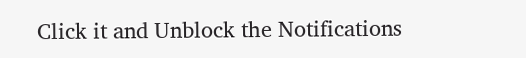Click it and Unblock the Notifications